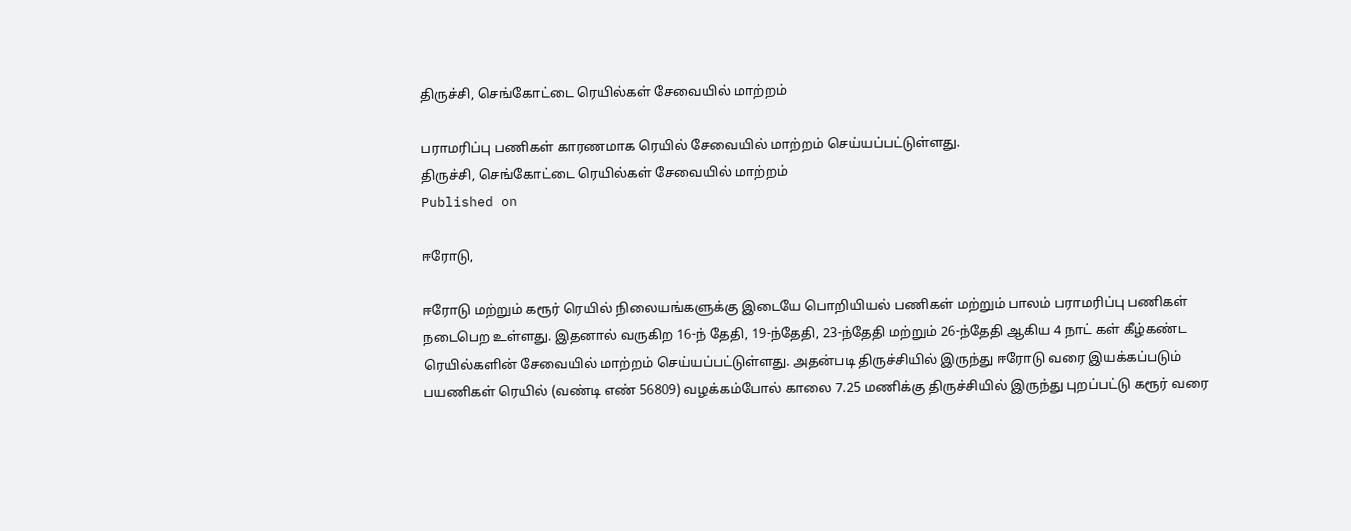திருச்சி, செங்கோட்டை ரெயில்கள் சேவையில் மாற்றம்

பராமரிப்பு பணிகள் காரணமாக ரெயில் சேவையில் மாற்றம் செய்யப்பட்டுள்ளது.
திருச்சி, செங்கோட்டை ரெயில்கள் சேவையில் மாற்றம்
Published on

ஈரோடு,

ஈரோடு மற்றும் கரூர் ரெயில் நிலையங்களுக்கு இடையே பொறியியல் பணிகள் மற்றும் பாலம் பராமரிப்பு பணிகள் நடைபெற உள்ளது. இதனால் வருகிற 16-ந் தேதி, 19-ந்தேதி, 23-ந்தேதி மற்றும் 26-ந்தேதி ஆகிய 4 நாட் கள் கீழ்கண்ட ரெயில்களின் சேவையில் மாற்றம் செய்யப்பட்டுள்ளது. அதன்படி திருச்சியில் இருந்து ஈரோடு வரை இயக்கப்படும் பயணிகள் ரெயில் (வண்டி எண் 56809) வழக்கம்போல் காலை 7.25 மணிக்கு திருச்சியில் இருந்து புறப்பட்டு கரூர் வரை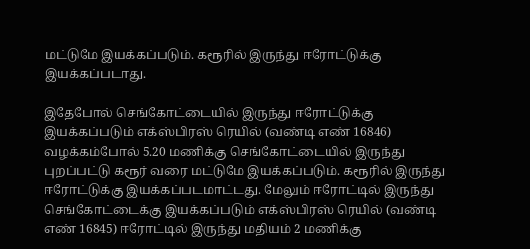மட்டுமே இயக்கப்படும். கரூரில் இருந்து ஈரோட்டுக்கு இயக்கப்படாது.

இதேபோல் செங்கோட்டையில் இருந்து ஈரோட்டுக்கு இயக்கப்படும் எக்ஸ்பிரஸ் ரெயில் (வண்டி எண் 16846) வழக்கம்போல் 5.20 மணிக்கு செங்கோட்டையில் இருந்து புறப்பட்டு கரூர் வரை மட்டுமே இயக்கப்படும். கரூரில் இருந்து ஈரோட்டுக்கு இயக்கப்படமாட்டது. மேலும் ஈரோட்டில் இருந்து செங்கோட்டைக்கு இயக்கப்படும் எக்ஸ்பிரஸ் ரெயில் (வண்டி எண் 16845) ஈரோட்டில் இருந்து மதியம் 2 மணிக்கு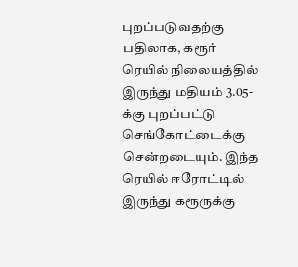புறப்படுவதற்கு பதிலாக, கரூர் ரெயில் நிலையத்தில் இருந்து மதியம் 3.05-க்கு புறப்பட்டு செங்கோட்டைக்கு சென்றடையும். இந்த ரெயில் ஈரோட்டில் இருந்து கரூருக்கு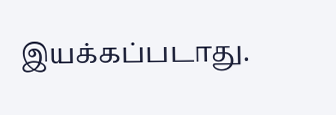இயக்கப்படாது.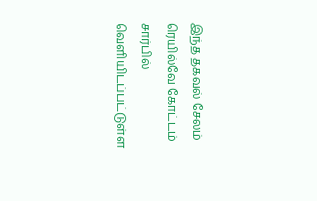இந்த தகவல் சேலம் ரெயில்வே கோட்டம் சார்பில் வெளியிடப்பட்டுள்ள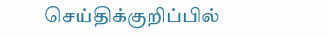செய்திக்குறிப்பில்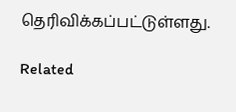தெரிவிக்கப்பட்டுள்ளது.

Related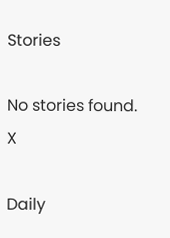Stories

No stories found.
X

Daily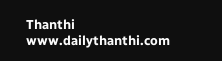Thanthi
www.dailythanthi.com